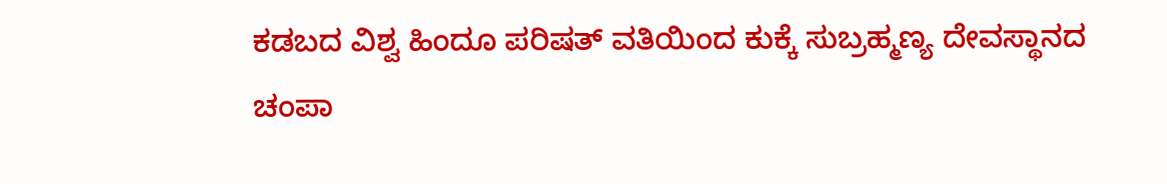ಕಡಬದ ವಿಶ್ವ ಹಿಂದೂ ಪರಿಷತ್ ವತಿಯಿಂದ ಕುಕ್ಕೆ ಸುಬ್ರಹ್ಮಣ್ಯ ದೇವಸ್ಥಾನದ ಚಂಪಾ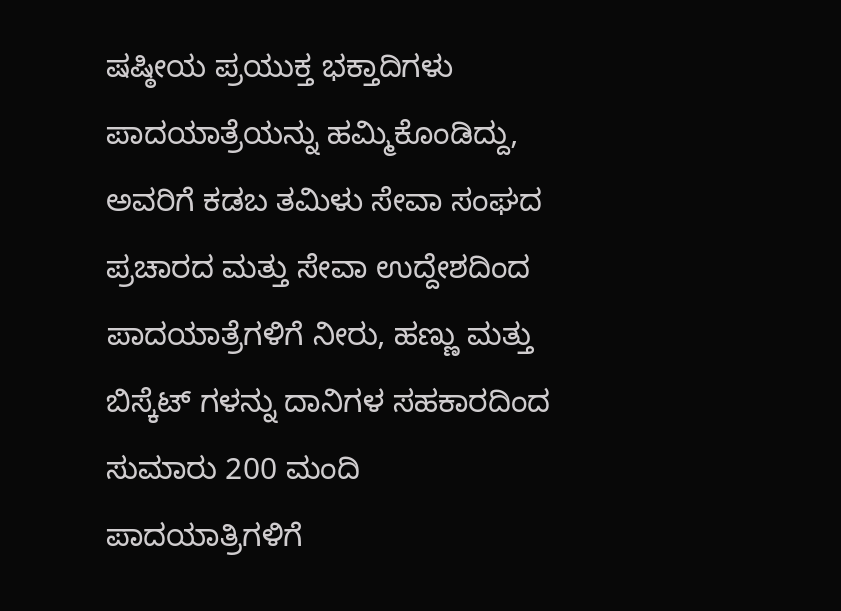ಷಷ್ಠೀಯ ಪ್ರಯುಕ್ತ ಭಕ್ತಾದಿಗಳು ಪಾದಯಾತ್ರೆಯನ್ನು ಹಮ್ಮಿಕೊಂಡಿದ್ದು, ಅವರಿಗೆ ಕಡಬ ತಮಿಳು ಸೇವಾ ಸಂಘದ ಪ್ರಚಾರದ ಮತ್ತು ಸೇವಾ ಉದ್ದೇಶದಿಂದ ಪಾದಯಾತ್ರೆಗಳಿಗೆ ನೀರು, ಹಣ್ಣು ಮತ್ತು ಬಿಸ್ಕೆಟ್ ಗಳನ್ನು ದಾನಿಗಳ ಸಹಕಾರದಿಂದ ಸುಮಾರು 200 ಮಂದಿ ಪಾದಯಾತ್ರಿಗಳಿಗೆ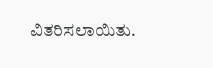ವಿತರಿಸಲಾಯಿತು.